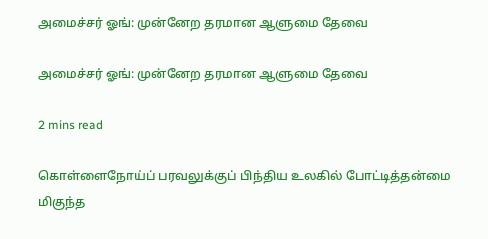அமைச்சர் ஓங்: முன்னேற தரமான ஆளுமை தேவை

அமைச்சர் ஓங்: முன்னேற தரமான ஆளுமை தேவை

2 mins read

கொள்ளைநோய்ப் பரவலுக்குப் பிந்திய உலகில் போட்டித்தன்மை மிகுந்த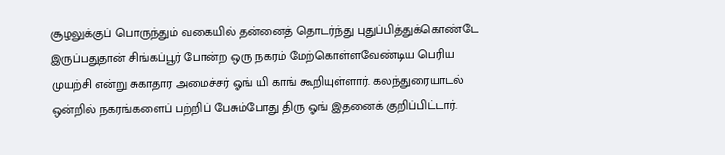சூழலுக்குப் பொருந்தும் வகையில் தன்னைத் தொடர்ந்து புதுப்பித்துக்கொண்டே இருப்பதுதான் சிங்கப்பூர் போன்ற ஒரு நகரம் மேற்கொள்ளவேண்டிய பெரிய முயற்சி என்று சுகாதார அமைச்சர் ஓங் யி காங் கூறியுள்ளார். கலந்துரையாடல் ஒன்றில் நகரங்களைப் பற்றிப் பேசும்போது திரு ஓங் இதனைக் குறிப்பிட்டார்.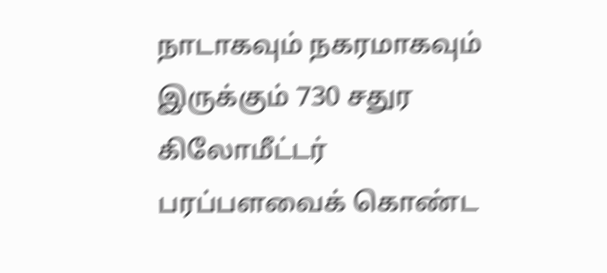நாடாகவும் நகரமாகவும் இருக்கும் 730 சதுர கிலோமீட்டர் பரப்பளவைக் கொண்ட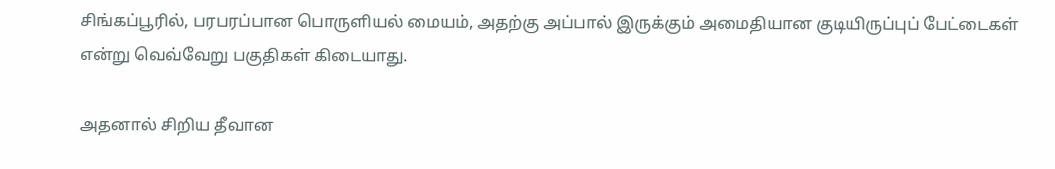சிங்கப்பூரில், பரபரப்பான பொருளியல் மையம், அதற்கு அப்பால் இருக்கும் அமைதியான குடியிருப்புப் பேட்டைகள் என்று வெவ்வேறு பகுதிகள் கிடையாது.

அதனால் சிறிய தீவான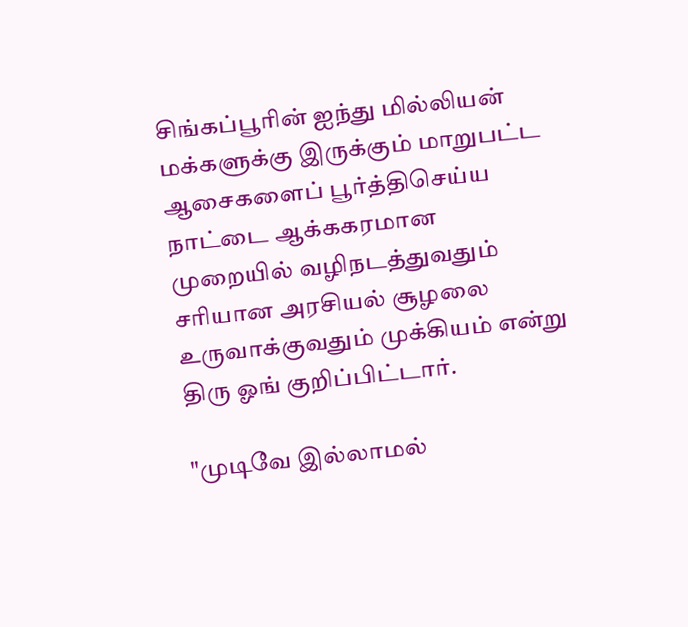சிங்கப்பூரின் ஐந்து மில்லியன் மக்களுக்கு இருக்கும் மாறுபட்ட ஆசைகளைப் பூர்த்திசெய்ய நாட்டை ஆக்ககரமான முறையில் வழிநடத்துவதும் சரியான அரசியல் சூழலை உருவாக்குவதும் முக்கியம் என்று திரு ஓங் குறிப்பிட்டார்.

"முடிவே இல்லாமல்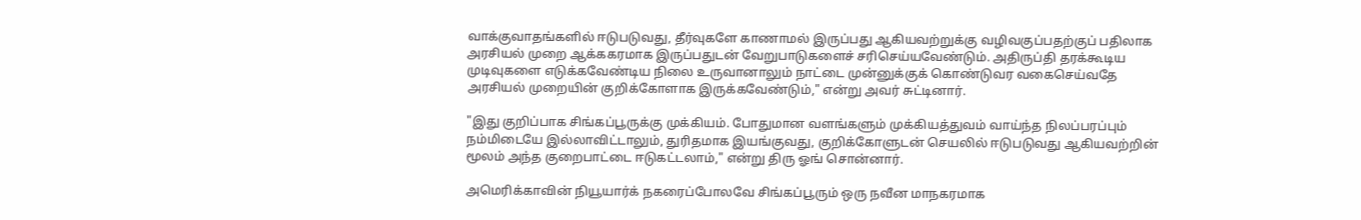வாக்குவாதங்களில் ஈடுபடுவது, தீர்வுகளே காணாமல் இருப்பது ஆகியவற்றுக்கு வழிவகுப்பதற்குப் பதிலாக அரசியல் முறை ஆக்ககரமாக இருப்பதுடன் வேறுபாடுகளைச் சரிசெய்யவேண்டும். அதிருப்தி தரக்கூடிய முடிவுகளை எடுக்கவேண்டிய நிலை உருவானாலும் நாட்டை முன்னுக்குக் கொண்டுவர வகைசெய்வதே அரசியல் முறையின் குறிக்கோளாக இருக்கவேண்டும்," என்று அவர் சுட்டினார்.

"இது குறிப்பாக சிங்கப்பூருக்கு முக்கியம். போதுமான வளங்களும் முக்கியத்துவம் வாய்ந்த நிலப்பரப்பும் நம்மிடையே இல்லாவிட்டாலும், துரிதமாக இயங்குவது, குறிக்கோளுடன் செயலில் ஈடுபடுவது ஆகியவற்றின் மூலம் அந்த குறைபாட்டை ஈடுகட்டலாம்," என்று திரு ஓங் சொன்னார்.

அமெரிக்காவின் நியூயார்க் நகரைப்போலவே சிங்கப்பூரும் ஒரு நவீன மாநகரமாக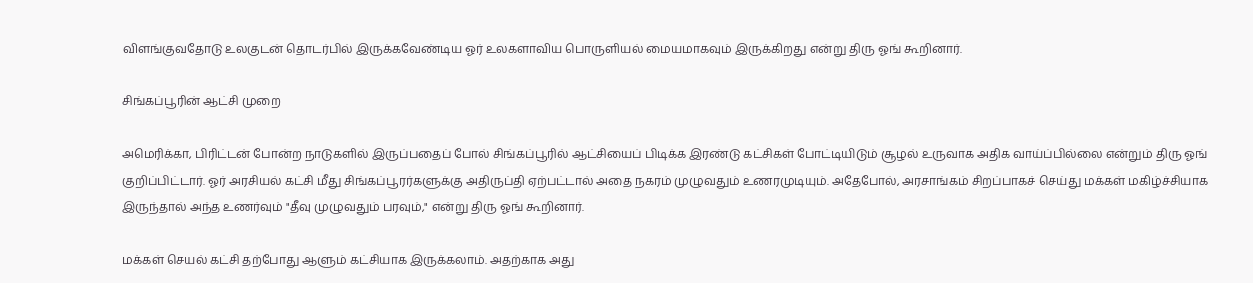விளங்குவதோடு உலகுடன் தொடர்பில் இருக்கவேண்டிய ஓர் உலகளாவிய பொருளியல் மையமாகவும் இருக்கிறது என்று திரு ஓங் கூறினார்.

சிங்கப்பூரின் ஆட்சி முறை

அமெரிக்கா, பிரிட்டன் போன்ற நாடுகளில் இருப்பதைப் போல் சிங்கப்பூரில் ஆட்சியைப் பிடிக்க இரண்டு கட்சிகள் போட்டியிடும் சூழல் உருவாக அதிக வாய்ப்பில்லை என்றும் திரு ஓங் குறிப்பிட்டார். ஓர் அரசியல் கட்சி மீது சிங்கப்பூரர்களுக்கு அதிருப்தி ஏற்பட்டால் அதை நகரம் முழுவதும் உணரமுடியும். அதேபோல், அரசாங்கம் சிறப்பாகச் செய்து மக்கள் மகிழ்ச்சியாக இருந்தால் அந்த உணர்வும் "தீவு முழுவதும் பரவும்," என்று திரு ஓங் கூறினார்.

மக்கள் செயல் கட்சி தற்போது ஆளும் கட்சியாக இருக்கலாம். அதற்காக அது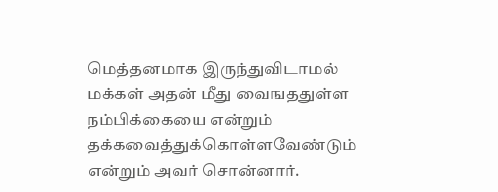மெத்தனமாக இருந்துவிடாமல் மக்கள் அதன் மீது வைஙததுள்ள நம்பிக்கையை என்றும் தக்கவைத்துக்கொள்ளவேண்டும் என்றும் அவர் சொன்னார்.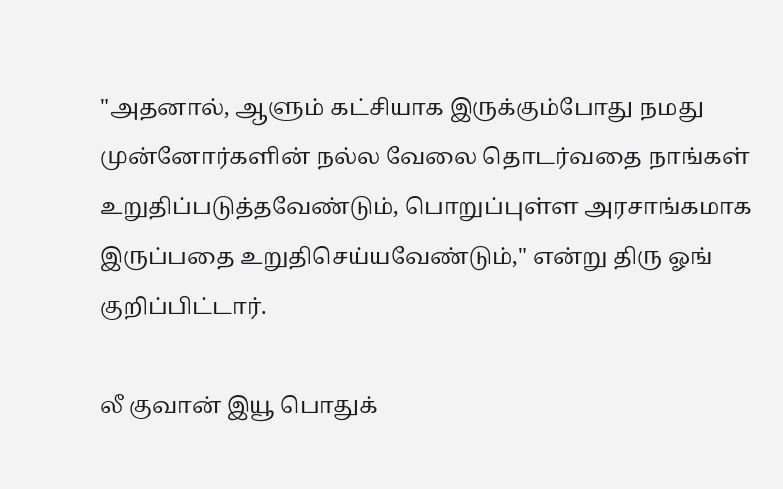"அதனால், ஆளும் கட்சியாக இருக்கும்போது நமது முன்னோர்களின் நல்ல வேலை தொடர்வதை நாங்கள் உறுதிப்படுத்தவேண்டும், பொறுப்புள்ள அரசாங்கமாக இருப்பதை உறுதிசெய்யவேண்டும்," என்று திரு ஓங் குறிப்பிட்டார்.

லீ குவான் இயூ பொதுக்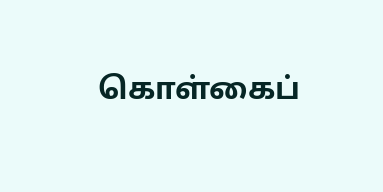கொள்கைப்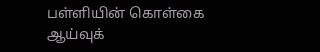பள்ளியின் கொள்கை ஆய்வுக்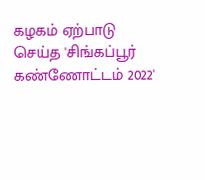கழகம் ஏற்பாடு செய்த 'சிங்கப்பூர் கண்ணோட்டம் 2022'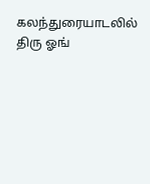கலந்துரையாடலில் திரு ஓங்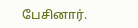பேசினார்.